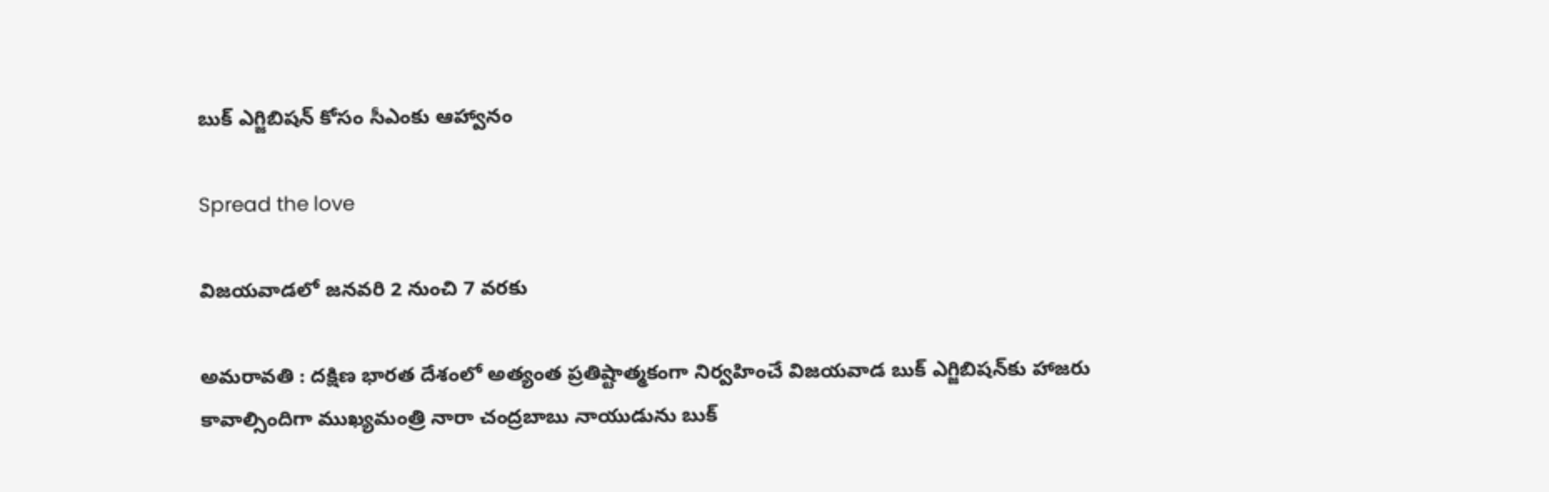బుక్ ఎగ్జిబిష‌న్ కోసం సీఎంకు ఆహ్వానం

Spread the love

విజ‌య‌వాడ‌లో జ‌న‌వ‌రి 2 నుంచి 7 వ‌ర‌కు

అమ‌రావ‌తి : దక్షిణ భారత దేశంలో అత్యంత ప్రతిష్టాత్మకంగా నిర్వహించే విజయవాడ బుక్ ఎగ్జిబిషన్‌కు హాజరు కావాల్సిందిగా ముఖ్యమంత్రి నారా చంద్రబాబు నాయుడును బుక్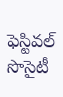ఫెస్టివల్ సొసైటీ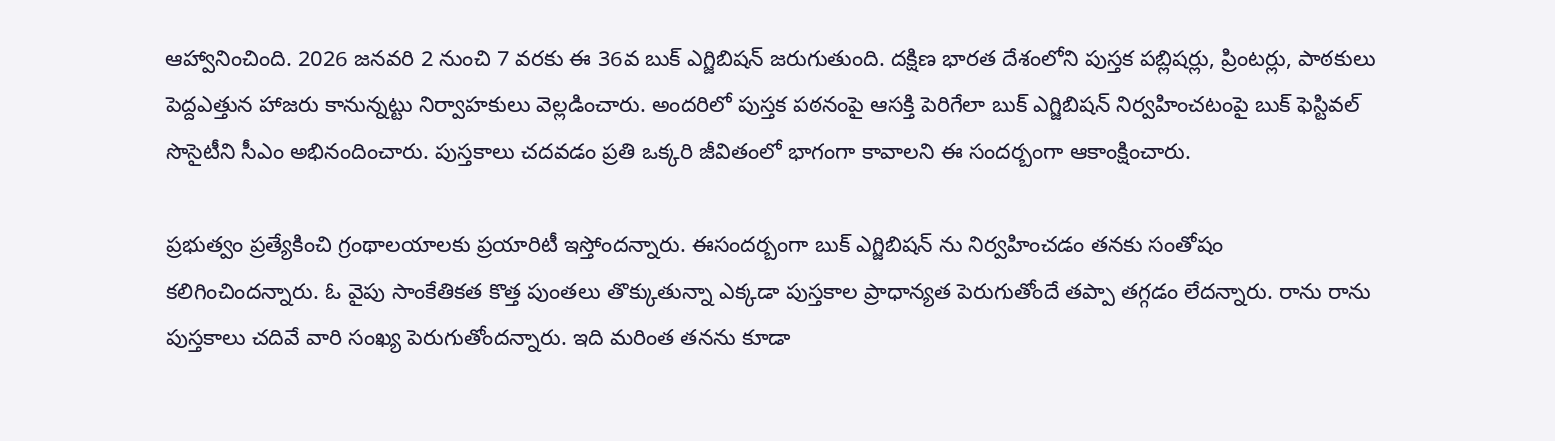ఆహ్వానించింది. 2026 జనవరి 2 నుంచి 7 వరకు ఈ 36వ బుక్ ఎగ్జిబిషన్ జరుగుతుంది. దక్షిణ భారత దేశంలోని పుస్తక పబ్లిషర్లు, ప్రింటర్లు, పాఠకులు పెద్దఎత్తున హాజరు కానున్నట్టు నిర్వాహకులు వెల్లడించారు. అందరిలో పుస్తక పఠనంపై ఆసక్తి పెరిగేలా బుక్ ఎగ్జిబిషన్ నిర్వహించటంపై బుక్ ఫెస్టివల్ సొసైటీని సీఎం అభినందించారు. పుస్త‌కాలు చ‌ద‌వడం ప్ర‌తి ఒక్క‌రి జీవితంలో భాగంగా కావాల‌ని ఈ సంద‌ర్బంగా ఆకాంక్షించారు.

ప్రభుత్వం ప్ర‌త్యేకించి గ్రంథాల‌యాల‌కు ప్ర‌యారిటీ ఇస్తోంద‌న్నారు. ఈసంద‌ర్బంగా బుక్ ఎగ్జిబిష‌న్ ను నిర్వ‌హించ‌డం త‌న‌కు సంతోషం క‌లిగించింద‌న్నారు. ఓ వైపు సాంకేతికత కొత్త పుంత‌లు తొక్కుతున్నా ఎక్క‌డా పుస్త‌కాల ప్రాధాన్య‌త పెరుగుతోందే త‌ప్పా త‌గ్గ‌డం లేద‌న్నారు. రాను రాను పుస్త‌కాలు చ‌దివే వారి సంఖ్య పెరుగుతోంద‌న్నారు. ఇది మ‌రింత త‌న‌ను కూడా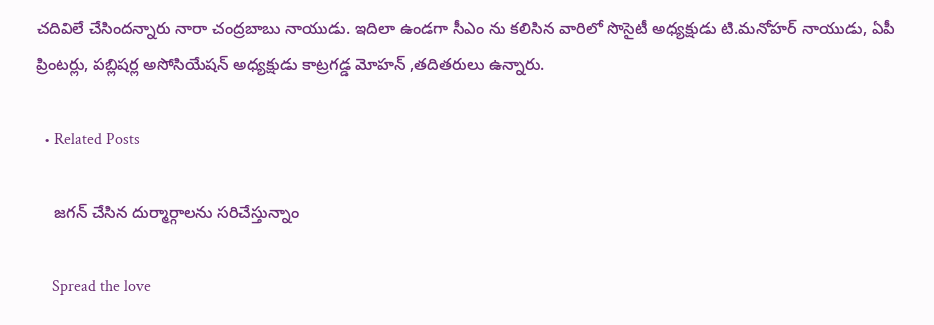చ‌దివిలే చేసింద‌న్నారు నారా చంద్ర‌బాబు నాయుడు. ఇదిలా ఉండ‌గా సీఎం ను కలిసిన వారిలో సొసైటీ అధ్యక్షుడు టి.మనోహర్ నాయుడు, ఏపీ ప్రింటర్లు, పబ్లిషర్ల అసోసియేషన్ అధ్యక్షుడు కాట్రగడ్డ మోహన్ ,తదితరులు ఉన్నారు.

  • Related Posts

    జ‌గ‌న్ చేసిన దుర్మార్గాల‌ను స‌రిచేస్తున్నాం

    Spread the love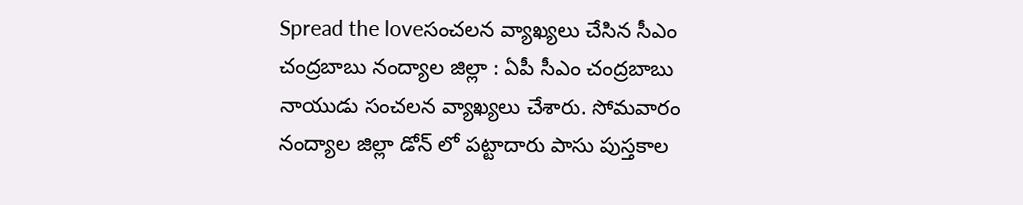Spread the loveసంచ‌ల‌న వ్యాఖ్య‌లు చేసిన సీఎం చంద్ర‌బాబు నంద్యాల జిల్లా : ఏపీ సీఎం చంద్ర‌బాబు నాయుడు సంచ‌లన వ్యాఖ్య‌లు చేశారు. సోమ‌వారం నంద్యాల జిల్లా డోన్ లో ప‌ట్టాదారు పాసు పుస్త‌కాల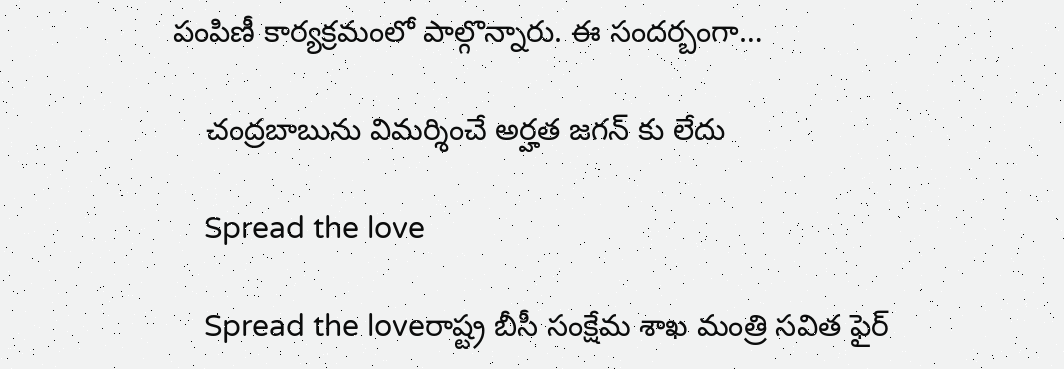పంపిణీ కార్య‌క్ర‌మంలో పాల్గొన్నారు. ఈ సంద‌ర్బంగా…

    చంద్రబాబును విమర్శించే అర్హత జ‌గ‌న్ కు లేదు

    Spread the love

    Spread the loveరాష్ట్ర బీసీ సంక్షేమ శాఖ మంత్రి సవిత ఫైర్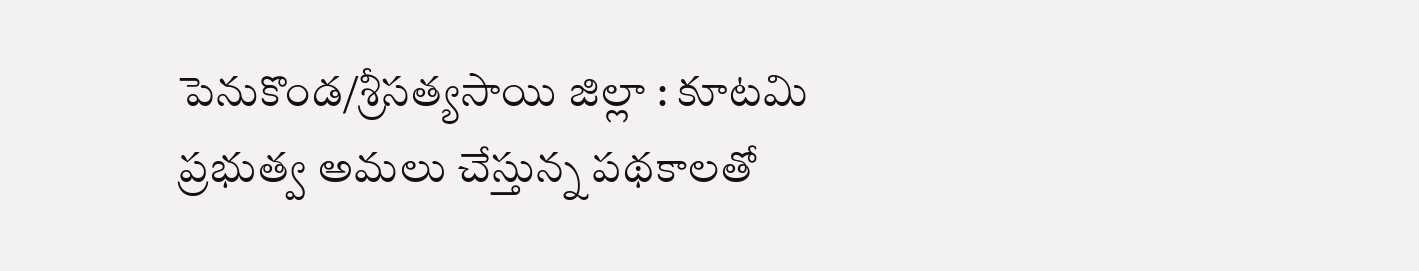పెనుకొండ/శ్రీసత్యసాయి జిల్లా : కూటమి ప్రభుత్వ అమలు చేస్తున్న పథకాలతో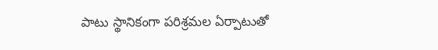పాటు స్థానికంగా పరిశ్రమల ఏర్పాటుతో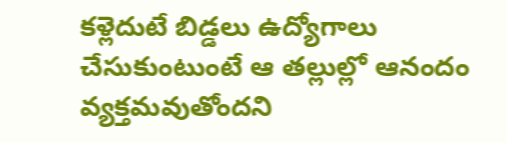కళ్లెదుటే బిడ్డలు ఉద్యోగాలు చేసుకుంటుంటే ఆ తల్లుల్లో ఆనందం వ్యక్తమవుతోందని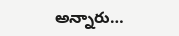అన్నారు…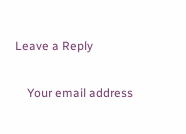Leave a Reply

    Your email address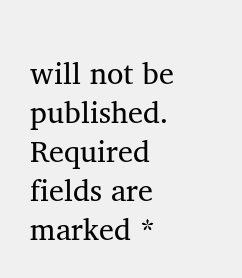will not be published. Required fields are marked *